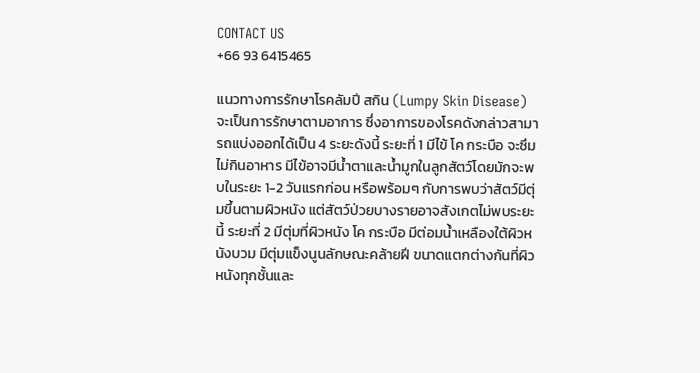CONTACT US
+66 93 6415465

แนวทางการรักษาโรคลัมปี สกิน (Lumpy Skin Disease) จะเป็นการรักษาตามอาการ ซึ่งอาการของโรคดังกล่าวสามารถแบ่งออกได้เป็น 4 ระยะดังนี้ ระยะที่ 1 มีไข้ โค กระบือ จะซึมไม่กินอาหาร มีไข้อาจมีน้ำตาและน้ำมูกในลูกสัตว์โดยมักจะพบในระยะ 1-2 วันแรกก่อน หรือพร้อมๆ กับการพบว่าสัตว์มีตุ่มขึ้นตามผิวหนัง แต่สัตว์ป่วยบางรายอาจสังเกตไม่พบระยะนี้ ระยะที่ 2 มีตุ่มที่ผิวหนัง โค กระบือ มีต่อมน้ำเหลืองใต้ผิวหนังบวม มีตุ่มแข็งนูนลักษณะคล้ายฝี ขนาดแตกต่างกันที่ผิวหนังทุกชั้นและ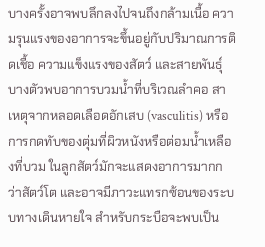บางครั้งอาจพบลึกลงไปจนถึงกล้ามเนื้อ ความรุนแรงของอาการจะขึ้นอยู่กับปริมาณการติดเชื้อ ความแข็งแรงของสัตว์ และสายพันธุ์ บางตัวพบอาการบวมน้ำที่บริเวณลำคอ สาเหตุจากหลอดเลือดอักเสบ (vasculitis) หรือการกดทับของตุ่มที่ผิวหนังหรือต่อมน้ำเหลืองที่บวม ในลูกสัตว์มักจะแสดงอาการมากกว่าสัตว์โต และอาจมีภาวะแทรกซ้อนของระบบทางเดินหายใจ สำหรับกระบือจะพบเป็น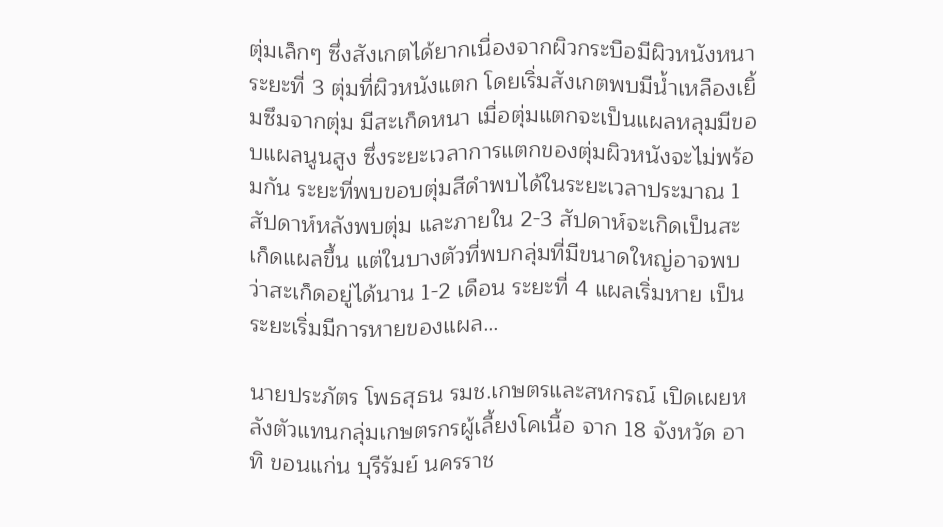ตุ่มเล็กๆ ซึ่งสังเกตได้ยากเนื่องจากผิวกระบือมีผิวหนังหนา ระยะที่ 3 ตุ่มที่ผิวหนังแตก โดยเริ่มสังเกตพบมีน้ำเหลืองเยิ้มซึมจากตุ่ม มีสะเก็ดหนา เมื่อตุ่มแตกจะเป็นแผลหลุมมีขอบแผลนูนสูง ซึ่งระยะเวลาการแตกของตุ่มผิวหนังจะไม่พร้อมกัน ระยะที่พบขอบตุ่มสีดำพบได้ในระยะเวลาประมาณ 1 สัปดาห์หลังพบตุ่ม และภายใน 2-3 สัปดาห์จะเกิดเป็นสะเก็ดแผลขึ้น แต่ในบางตัวที่พบกลุ่มที่มีขนาดใหญ่อาจพบว่าสะเก็ดอยู่ได้นาน 1-2 เดือน ระยะที่ 4 แผลเริ่มหาย เป็นระยะเริ่มมีการหายของแผล…

นายประภัตร โพธสุธน รมช.เกษตรและสหกรณ์ เปิดเผยหลังตัวแทนกลุ่มเกษตรกรผู้เลี้ยงโคเนื้อ จาก 18 จังหวัด อาทิ ขอนแก่น บุรีรัมย์ นครราช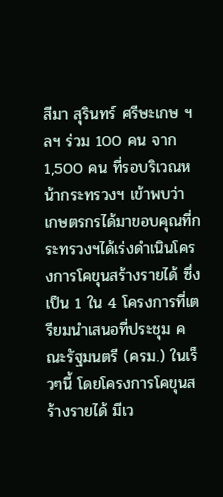สีมา สุรินทร์ ศรีษะเกษ ฯลฯ ร่วม 100 คน จาก 1,500 คน ที่รอบริเวณหน้ากระทรวงฯ เข้าพบว่า เกษตรกรได้มาขอบคุณที่กระทรวงฯได้เร่งดำเนินโครงการโคขุนสร้างรายได้ ซึ่งเป็น 1 ใน 4 โครงการที่เตรียมนำเสนอที่ประชุม คณะรัฐมนตรี (ครม.) ในเร็วๆนี้ โดยโครงการโคขุนสร้างรายได้ มีเว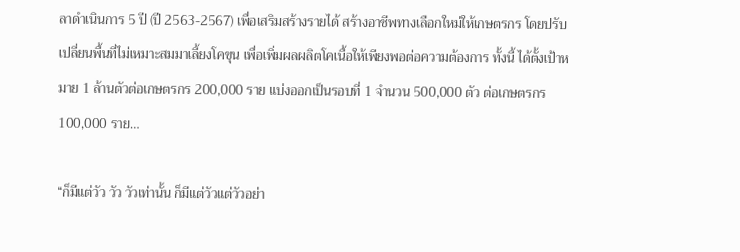ลาดำเนินการ 5 ปี (ปี 2563-2567) เพื่อเสริมสร้างรายได้ สร้างอาชีพทางเลือกใหม่ให้เกษตรกร โดยปรับเปลี่ยนพื้นที่ไม่เหมาะสมมาเลี้ยงโคขุน เพื่อเพิ่มผลผลิตโคเนื้อให้เพียงพอต่อความต้องการ ทั้งนี้ ได้ตั้งเป้าหมาย 1 ล้านตัวต่อเกษตรกร 200,000 ราย แบ่งออกเป็นรอบที่ 1 จำนวน 500,000 ตัว ต่อเกษตรกร 100,000 ราย…

“ก็มีแต่วัว วัว วัวเท่านั้น ก็มีแต่วัวแต่วัวอย่า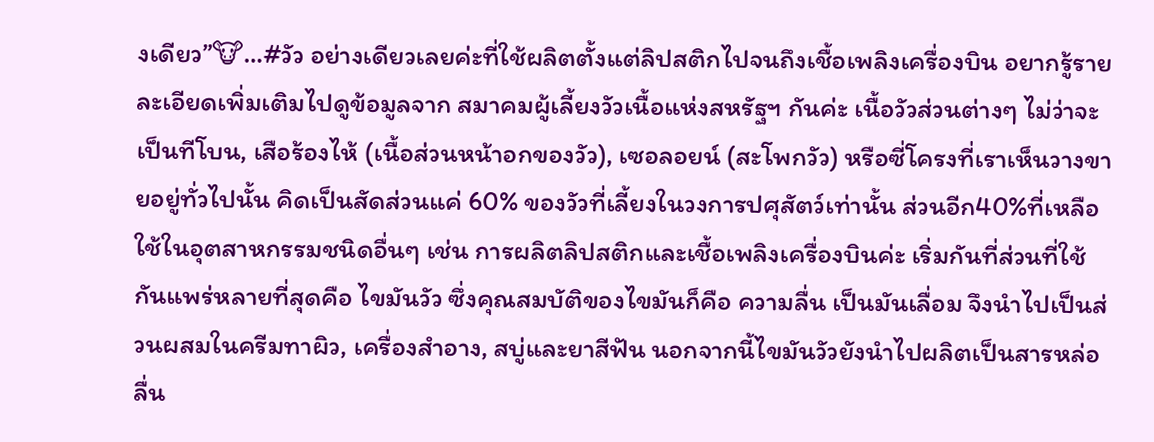งเดียว”🐮…#วัว อย่างเดียวเลยค่ะที่ใช้ผลิตตั้งแต่ลิปสติกไปจนถึงเชื้อเพลิงเครื่องบิน อยากรู้รายละเอียดเพิ่มเติมไปดูข้อมูลจาก สมาคมผู้เลี้ยงวัวเนื้อแห่งสหรัฐฯ กันค่ะ เนื้อวัวส่วนต่างๆ ไม่ว่าจะเป็นทีโบน, เสือร้องไห้ (เนื้อส่วนหน้าอกของวัว), เซอลอยน์ (สะโพกวัว) หรือซี่โครงที่เราเห็นวางขายอยู่ทั่วไปนั้น คิดเป็นสัดส่วนแค่ 60% ของวัวที่เลี้ยงในวงการปศุสัตว์เท่านั้น ส่วนอีก40%ที่เหลือใช้ในอุตสาหกรรมชนิดอื่นๆ เช่น การผลิตลิปสติกและเชื้อเพลิงเครื่องบินค่ะ เริ่มกันที่ส่วนที่ใช้กันแพร่หลายที่สุดคือ ไขมันวัว ซึ่งคุณสมบัติของไขมันก็คือ ความลื่น เป็นมันเลื่อม จึงนำไปเป็นส่วนผสมในครีมทาผิว, เครื่องสำอาง, สบู่และยาสีฟัน นอกจากนี้ไขมันวัวยังนำไปผลิตเป็นสารหล่อลื่น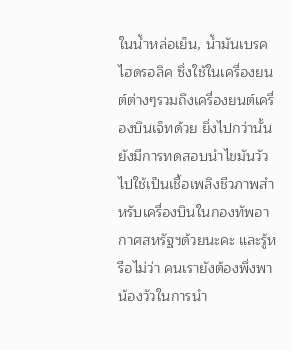ในน้ำหล่อเย็น, น้ำมันเบรคไฮดรอลิค ซึ่งใช้ในเครื่องยนต์ต่างๆรวมถึงเครื่องยนต์เครื่องบินเจ็ทด้วย ยิ่งไปกว่านั้นยังมีการทดสอบนำไขมันวัวไปใช้เป็นเชื้อเพลิงชีวภาพสำหรับเครื่องบินในกองทัพอากาศสหรัฐฯด้วยนะคะ และรู้หรือไม่ว่า คนเรายังต้องพึ่งพาน้องวัวในการนำ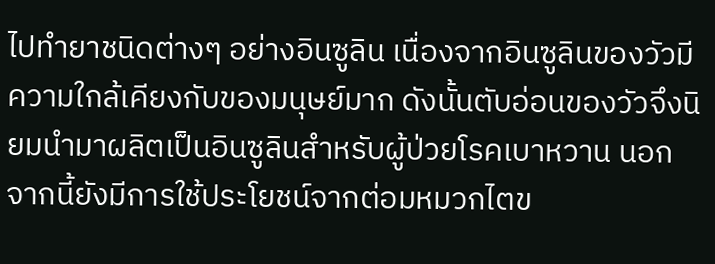ไปทำยาชนิดต่างๆ อย่างอินซูลิน เนื่องจากอินซูลินของวัวมีความใกล้เคียงกับของมนุษย์มาก ดังนั้นตับอ่อนของวัวจึงนิยมนำมาผลิตเป็นอินซูลินสำหรับผู้ป่วยโรคเบาหวาน นอกจากนี้ยังมีการใช้ประโยชน์จากต่อมหมวกไตข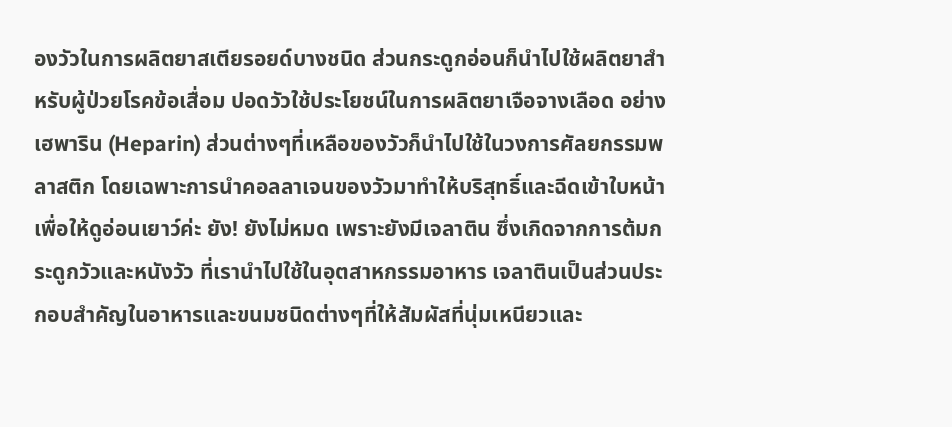องวัวในการผลิตยาสเตียรอยด์บางชนิด ส่วนกระดูกอ่อนก็นำไปใช้ผลิตยาสำหรับผู้ป่วยโรคข้อเสื่อม ปอดวัวใช้ประโยชน์ในการผลิตยาเจือจางเลือด อย่างเฮพาริน (Heparin) ส่วนต่างๆที่เหลือของวัวก็นำไปใช้ในวงการศัลยกรรมพลาสติก โดยเฉพาะการนำคอลลาเจนของวัวมาทำให้บริสุทธิ์และฉีดเข้าใบหน้าเพื่อให้ดูอ่อนเยาว์ค่ะ ยัง! ยังไม่หมด เพราะยังมีเจลาติน ซึ่งเกิดจากการต้มกระดูกวัวและหนังวัว ที่เรานำไปใช้ในอุตสาหกรรมอาหาร เจลาตินเป็นส่วนประกอบสำคัญในอาหารและขนมชนิดต่างๆที่ให้สัมผัสที่นุ่มเหนียวและ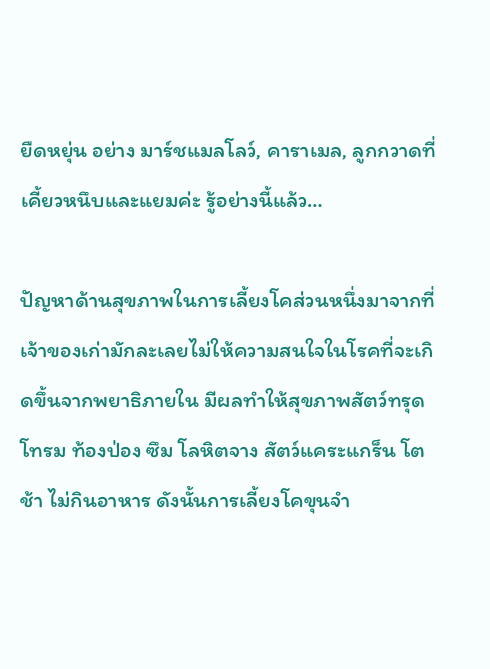ยืดหยุ่น อย่าง มาร์ชแมลโลว์, คาราเมล, ลูกกวาดที่เคี้ยวหนึบและแยมค่ะ รู้อย่างนี้แล้ว…

ปัญหาด้านสุขภาพในการเลี้ยงโคส่วนหนึ่งมาจากที่ เจ้าของเก่ามักละเลยไม่ให้ความสนใจในโรคที่จะเกิดขึ้นจากพยาธิภายใน มีผลทำให้สุขภาพสัตว์ทรุดโทรม ท้องป่อง ซึม โลหิตจาง สัตว์แคระแกร็น โตช้า ไม่กินอาหาร ดังนั้นการเลี้ยงโคขุนจำ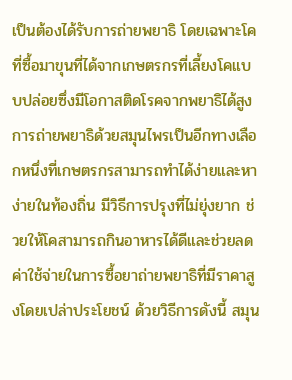เป็นต้องได้รับการถ่ายพยาธิ โดยเฉพาะโคที่ซื้อมาขุนที่ได้จากเกษตรกรที่เลี้ยงโคแบบปล่อยซึ่งมีโอกาสติดโรคจากพยาธิได้สูง การถ่ายพยาธิด้วยสมุนไพรเป็นอีกทางเลือกหนึ่งที่เกษตรกรสามารถทำได้ง่ายและหาง่ายในท้องถิ่น มีวิธีการปรุงที่ไม่ยุ่งยาก ช่วยให้โคสามารถกินอาหารได้ดีและช่วยลดค่าใช้จ่ายในการซื้อยาถ่ายพยาธิที่มีราคาสูงโดยเปล่าประโยชน์ ด้วยวิธีการดังนี้ สมุน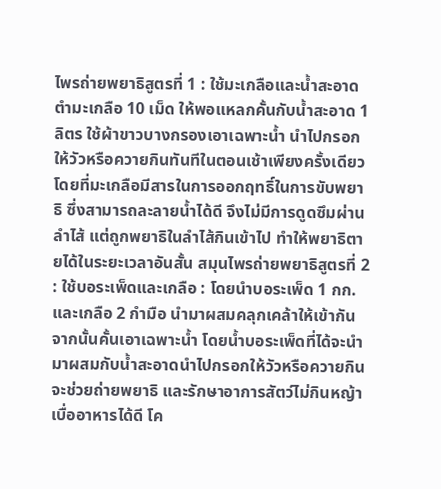ไพรถ่ายพยาธิสูตรที่ 1 : ใช้มะเกลือและน้ำสะอาดตำมะเกลือ 10 เม็ด ให้พอแหลกคั้นกับน้ำสะอาด 1 ลิตร ใช้ผ้าขาวบางกรองเอาเฉพาะน้ำ นำไปกรอกให้วัวหรือควายกินทันทีในตอนเช้าเพียงครั้งเดียว โดยที่มะเกลือมีสารในการออกฤทธิ์ในการขับพยาธิ ซึ่งสามารถละลายน้ำได้ดี จึงไม่มีการดูดซึมผ่านลำไส้ แต่ถูกพยาธิในลำไส้กินเข้าไป ทำให้พยาธิตายได้ในระยะเวลาอันสั้น สมุนไพรถ่ายพยาธิสูตรที่ 2 : ใช้บอระเพ็ดและเกลือ : โดยนำบอระเพ็ด 1 กก. และเกลือ 2 กำมือ นำมาผสมคลุกเคล้าให้เข้ากันจากนั้นคั้นเอาเฉพาะน้ำ โดยน้ำบอระเพ็ดที่ได้จะนำมาผสมกับน้ำสะอาดนำไปกรอกให้วัวหรือควายกิน จะช่วยถ่ายพยาธิ และรักษาอาการสัตว์ไม่กินหญ้า เบื่ออาหารได้ดี โค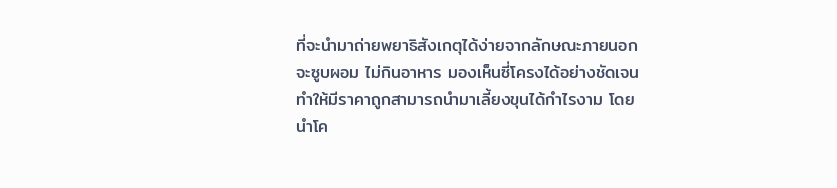ที่จะนำมาถ่ายพยาธิสังเกตุได้ง่ายจากลักษณะภายนอกจะซูบผอม ไม่กินอาหาร มองเห็นซี่โครงได้อย่างชัดเจนทำให้มีราคาถูกสามารถนำมาเลี้ยงขุนได้กำไรงาม โดยนำโค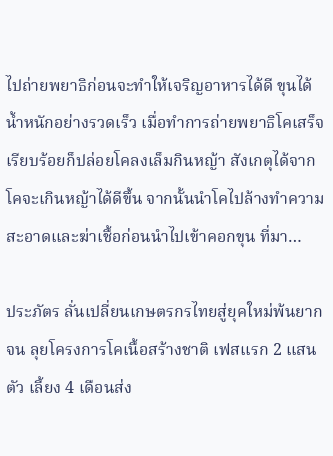ไปถ่ายพยาธิก่อนจะทำให้เจริญอาหารได้ดี ขุนได้น้ำหนักอย่างรวดเร็ว เมื่อทำการถ่ายพยาธิโคเสร็จเรียบร้อยก็ปล่อยโคลงเล็มกินหญ้า สังเกตุได้จากโคจะเกินหญ้าได้ดีขึ้น จากนั้นนำโคไปล้างทำความสะอาดและฆ่าเชื้อก่อนนำไปเข้าคอกขุน ที่มา…

ประภัตร ลั่นเปลี่ยนเกษตรกรไทยสู่ยุคใหม่พ้นยากจน ลุยโครงการโคเนื้อสร้างชาติ เฟสแรก 2 แสนตัว เลี้ยง 4 เดือนส่ง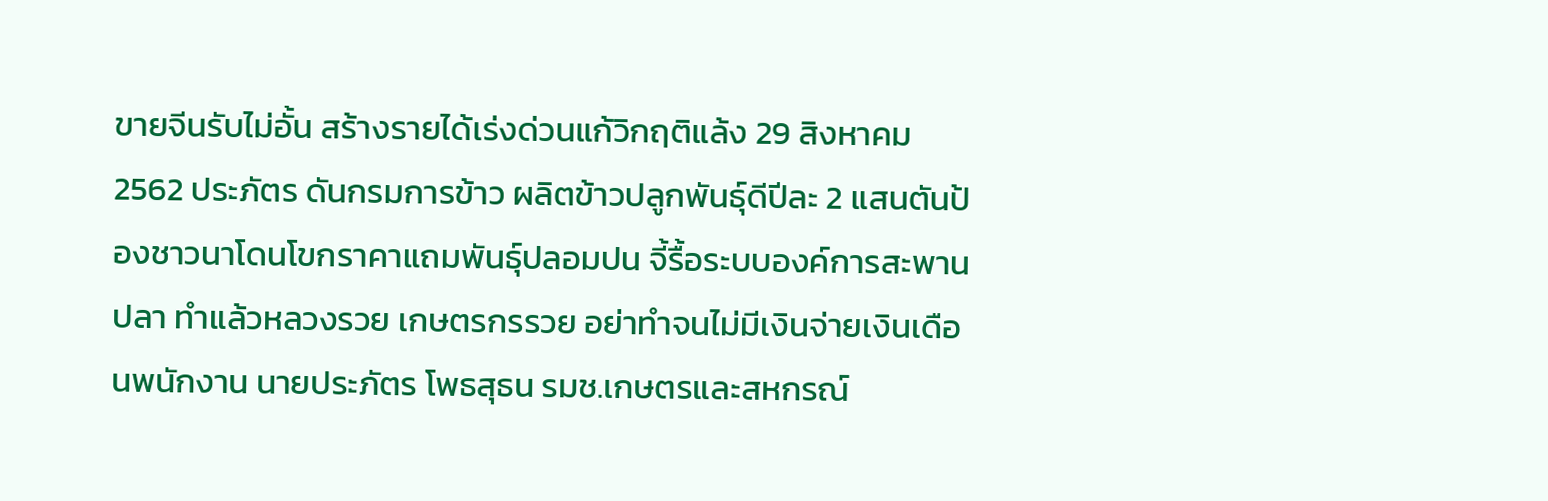ขายจีนรับไม่อั้น สร้างรายได้เร่งด่วนแก้วิกฤติแล้ง 29 สิงหาคม 2562 ประภัตร ดันกรมการข้าว ผลิตข้าวปลูกพันธุ์ดีปีละ 2 แสนตันป้องชาวนาโดนโขกราคาแถมพันธุ์ปลอมปน จี้รื้อระบบองค์การสะพานปลา ทำแล้วหลวงรวย เกษตรกรรวย อย่าทำจนไม่มีเงินจ่ายเงินเดือนพนักงาน นายประภัตร โพธสุธน รมช.เกษตรและสหกรณ์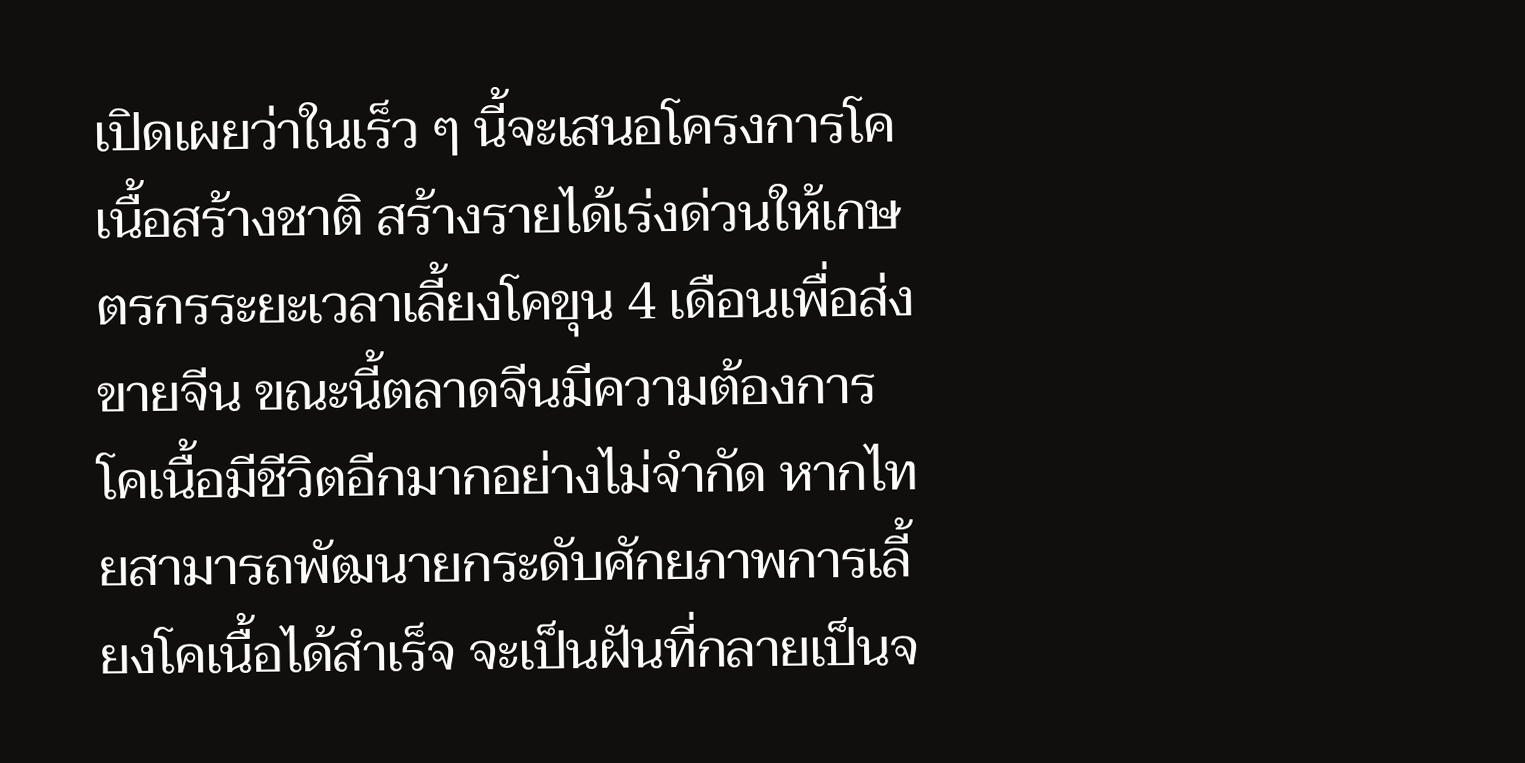เปิดเผยว่าในเร็ว ๆ นี้จะเสนอโครงการโคเนื้อสร้างชาติ สร้างรายได้เร่งด่วนให้เกษตรกรระยะเวลาเลี้ยงโคขุน 4 เดือนเพื่อส่งขายจีน ขณะนี้ตลาดจีนมีความต้องการโคเนื้อมีชีวิตอีกมากอย่างไม่จำกัด หากไทยสามารถพัฒนายกระดับศักยภาพการเลี้ยงโคเนื้อได้สำเร็จ จะเป็นฝันที่กลายเป็นจ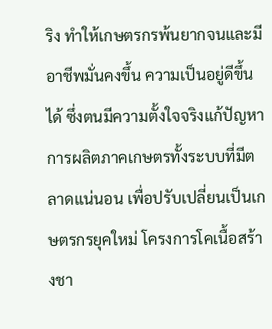ริง ทำให้เกษตรกรพ้นยากจนและมีอาชีพมั่นคงขึ้น ความเป็นอยู่ดีขึ้นได้ ซึ่งตนมีความตั้งใจจริงแก้ปัญหาการผลิตภาคเกษตรทั้งระบบที่มีตลาดแน่นอน เพื่อปรับเปลี่ยนเป็นเกษตรกรยุคใหม่ โครงการโคเนื้อสร้างชา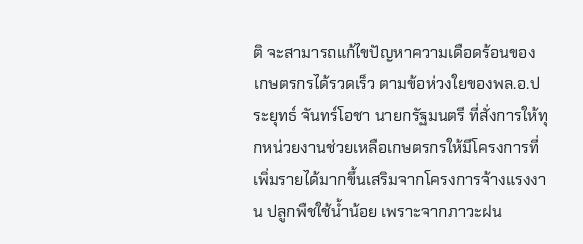ติ จะสามารถแก้ไขปัญหาความเดือดร้อนของเกษตรกรได้รวดเร็ว ตามข้อห่วงใยของพล.อ.ประยุทธ์ จันทร์โอชา นายกรัฐมนตรี ที่สั่งการให้ทุกหน่วยงานช่วยเหลือเกษตรกรให้มีโครงการที่เพิ่มรายได้มากขึ้นเสริมจากโครงการจ้างแรงงาน ปลูกพืชใช้น้ำน้อย เพราะจากภาวะฝน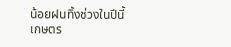น้อยฝนทิ้งช่วงในปีนี้เกษตร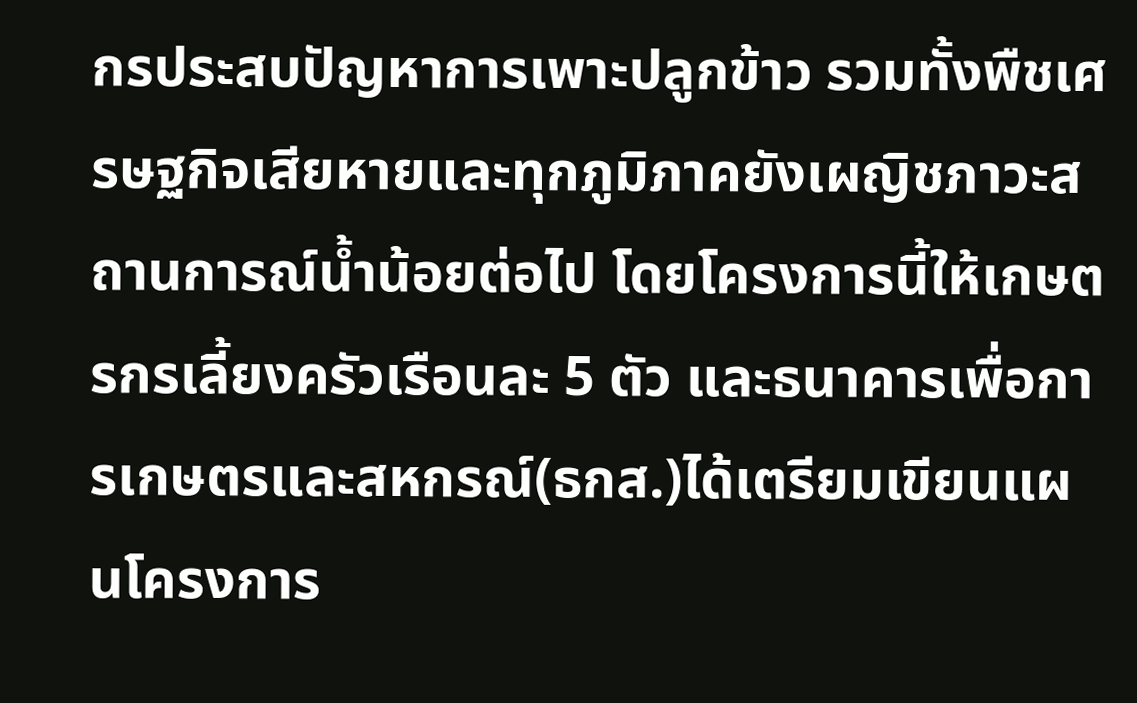กรประสบปัญหาการเพาะปลูกข้าว รวมทั้งพืชเศรษฐกิจเสียหายและทุกภูมิภาคยังเผญิชภาวะสถานการณ์น้ำน้อยต่อไป โดยโครงการนี้ให้เกษตรกรเลี้ยงครัวเรือนละ 5 ตัว และธนาคารเพื่อการเกษตรและสหกรณ์(ธกส.)ได้เตรียมเขียนแผนโครงการ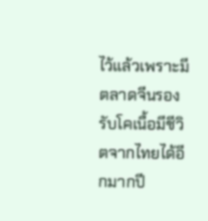ไว้แล้วเพราะมีตลาดจีนรองรับโคเนื้อมีชีวิตจากไทยได้อีกมากปี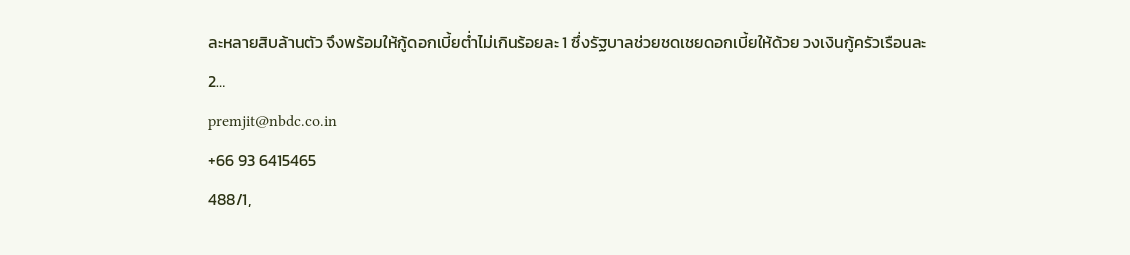ละหลายสิบล้านตัว จึงพร้อมให้กู้ดอกเบี้ยต่ำไม่เกินร้อยละ 1 ซึ่งรัฐบาลช่วยชดเชยดอกเบี้ยให้ด้วย วงเงินกู้ครัวเรือนละ 2…
premjit@nbdc.co.in
+66 93 6415465
488/1,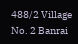488/2 Village No. 2 Banrai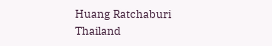Huang Ratchaburi Thailand